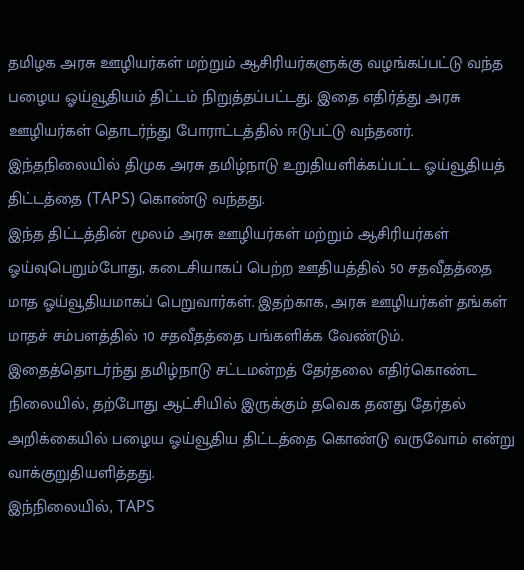தமிழக அரசு ஊழியர்கள் மற்றும் ஆசிரியர்களுக்கு வழங்கப்பட்டு வந்த பழைய ஓய்வூதியம் திட்டம் நிறுத்தப்பட்டது. இதை எதிர்த்து அரசு ஊழியர்கள் தொடர்ந்து போராட்டத்தில் ஈடுபட்டு வந்தனர். இந்தநிலையில் திமுக அரசு தமிழ்நாடு உறுதியளிக்கப்பட்ட ஓய்வூதியத் திட்டத்தை (TAPS) கொண்டு வந்தது.
இந்த திட்டத்தின் மூலம் அரசு ஊழியர்கள் மற்றும் ஆசிரியர்கள் ஓய்வுபெறும்போது, கடைசியாகப் பெற்ற ஊதியத்தில் 50 சதவீதத்தை மாத ஓய்வூதியமாகப் பெறுவார்கள். இதற்காக, அரசு ஊழியர்கள் தங்கள் மாதச் சம்பளத்தில் 10 சதவீதத்தை பங்களிக்க வேண்டும்.
இதைத்தொடர்ந்து தமிழ்நாடு சட்டமன்றத் தேர்தலை எதிர்கொண்ட நிலையில், தற்போது ஆட்சியில் இருக்கும் தவெக தனது தேர்தல் அறிக்கையில் பழைய ஓய்வூதிய திட்டத்தை கொண்டு வருவோம் என்று வாக்குறுதியளித்தது.
இந்நிலையில், TAPS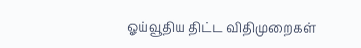ஓய்வூதிய திட்ட விதிமுறைகள்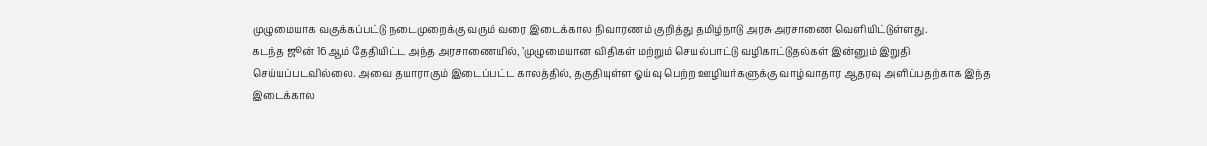முழுமையாக வகுக்கப்பட்டு நடைமுறைக்கு வரும் வரை இடைக்கால நிவாரணம் குறித்து தமிழ்நாடு அரசு அரசாணை வெளியிட்டுள்ளது.
கடந்த ஜூன் 16ஆம் தேதியிட்ட அந்த அரசாணையில், ’முழுமையான விதிகள் மற்றும் செயல்பாட்டு வழிகாட்டுதல்கள் இன்னும் இறுதி செய்யப்படவில்லை. அவை தயாராகும் இடைப்பட்ட காலத்தில், தகுதியுள்ள ஓய்வு பெற்ற ஊழியர்களுக்கு வாழ்வாதார ஆதரவு அளிப்பதற்காக இந்த இடைக்கால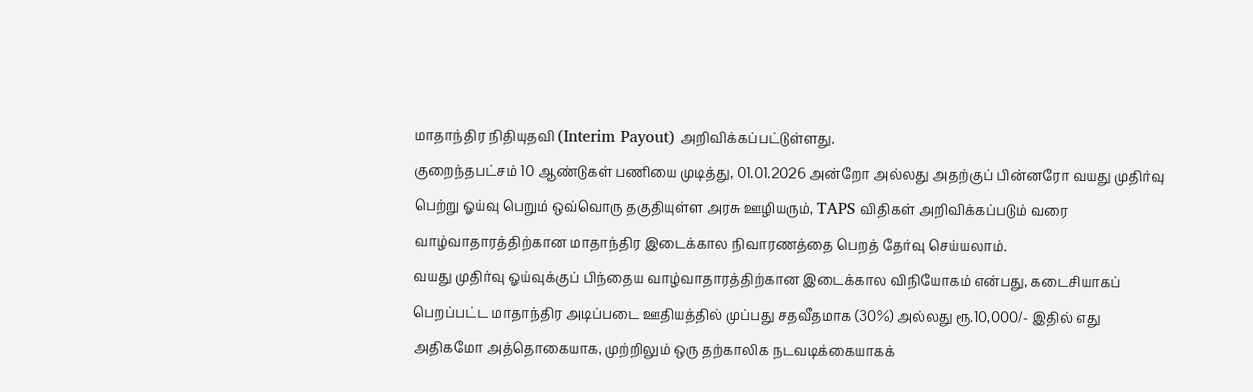மாதாந்திர நிதியுதவி (Interim Payout) அறிவிக்கப்பட்டுள்ளது.
குறைந்தபட்சம் 10 ஆண்டுகள் பணியை முடித்து, 01.01.2026 அன்றோ அல்லது அதற்குப் பின்னரோ வயது முதிர்வு பெற்று ஓய்வு பெறும் ஒவ்வொரு தகுதியுள்ள அரசு ஊழியரும், TAPS விதிகள் அறிவிக்கப்படும் வரை வாழ்வாதாரத்திற்கான மாதாந்திர இடைக்கால நிவாரணத்தை பெறத் தேர்வு செய்யலாம்.
வயது முதிர்வு ஓய்வுக்குப் பிந்தைய வாழ்வாதாரத்திற்கான இடைக்கால விநியோகம் என்பது, கடைசியாகப் பெறப்பட்ட மாதாந்திர அடிப்படை ஊதியத்தில் முப்பது சதவீதமாக (30%) அல்லது ரூ.10,000/- இதில் எது அதிகமோ அத்தொகையாக, முற்றிலும் ஒரு தற்காலிக நடவடிக்கையாகக்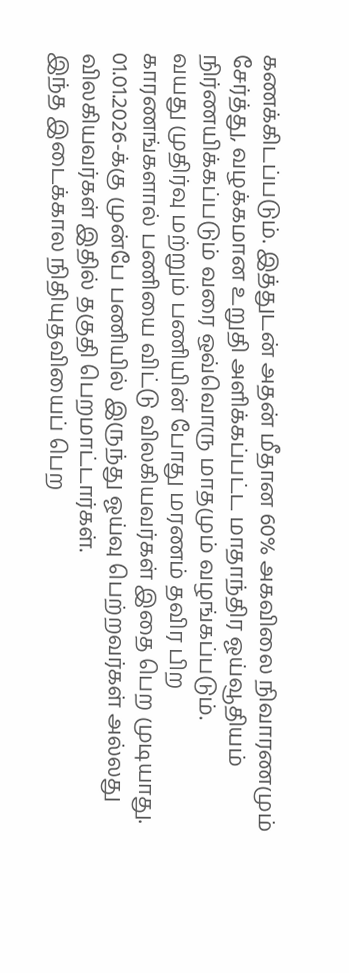கணக்கிடப்படும். இத்துடன் அதன் மீதான 60% அகவிலை நிவாரணமும் சேர்த்து, வழக்கமான உறுதி அளிக்கப்பட்ட மாதாந்திர ஓய்வூதியம் நிர்ணயிக்கப்படும் வரை ஒவ்வொரு மாதமும் வழங்கப்படும்.
வயது முதிர்வு மற்றும் பணியின் போது மரணம் தவிர பிற காரணங்களால் பணியை விட்டு விலகியவர்கள் இதை பெற முடியாது. 01.01.2026-க்கு முன்பே பணியில் இருந்து ஓய்வு பெற்றவர்கள் அல்லது விலகியவர்கள் இதில் தகுதி பெறமாட்டார்கள்.
இந்த இடைக்கால நிதியுதவியைப் பெற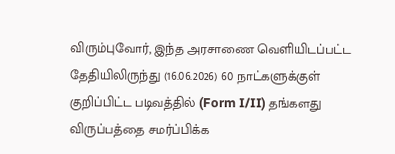விரும்புவோர், இந்த அரசாணை வெளியிடப்பட்ட தேதியிலிருந்து (16.06.2026) 60 நாட்களுக்குள் குறிப்பிட்ட படிவத்தில் (Form I/II) தங்களது விருப்பத்தை சமர்ப்பிக்க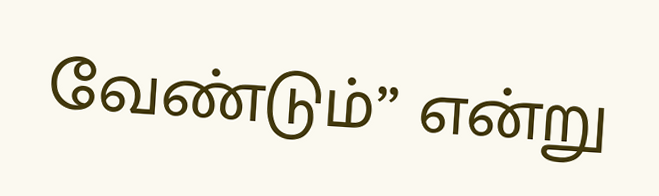வேண்டும்” என்று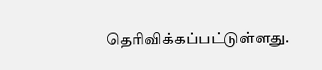தெரிவிக்கப்பட்டுள்ளது.